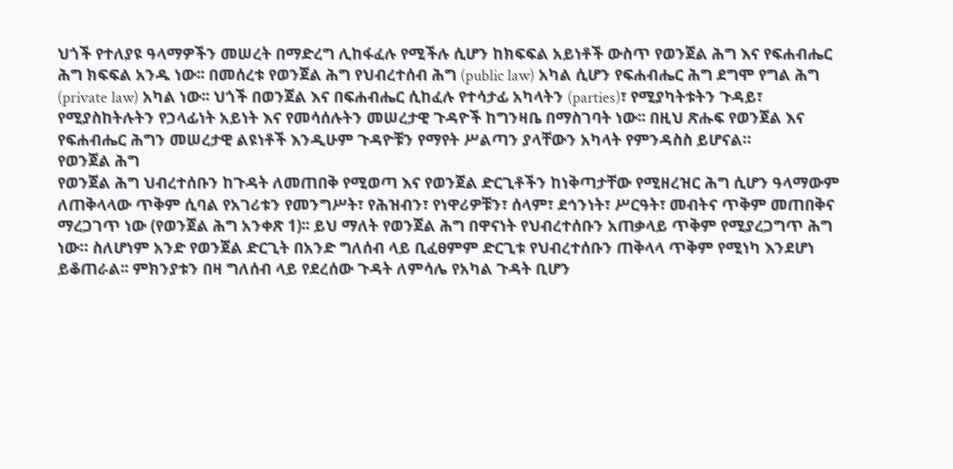ህጎች የተለያዩ ዓላማዎችን መሠረት በማድረግ ሊከፋፈሉ የሚችሉ ሲሆን ከክፍፍል አይነቶች ውስጥ የወንጀል ሕግ እና የፍሐብሔር ሕግ ክፍፍል አንዱ ነው፡፡ በመሰረቱ የወንጀል ሕግ የህብረተሰብ ሕግ (public law) አካል ሲሆን የፍሐብሔር ሕግ ደግሞ የግል ሕግ (private law) አካል ነው፡፡ ህጎች በወንጀል እና በፍሐብሔር ሲከፈሉ የተሳታፊ አካላትን (parties)፣ የሚያካትቱትን ጉዳይ፣ የሚያስከትሉትን የኃላፊነት አይነት እና የመሳሰሉትን መሠረታዊ ጉዳዮች ከግንዛቤ በማስገባት ነው፡፡ በዚህ ጽሑፍ የወንጀል እና የፍሐብሔር ሕግን መሠረታዊ ልዩነቶች እንዲሁም ጉዳዮቹን የማየት ሥልጣን ያላቸውን አካላት የምንዳስስ ይሆናል።
የወንጀል ሕግ
የወንጀል ሕግ ህብረተሰቡን ከጉዳት ለመጠበቅ የሚወጣ እና የወንጀል ድርጊቶችን ከነቅጣታቸው የሚዘረዝር ሕግ ሲሆን ዓላማውም ለጠቅላላው ጥቅም ሲባል የአገሪቱን የመንግሥት፣ የሕዝብን፣ የነዋሪዎቹን፣ ሰላም፣ ደኅንነት፣ ሥርዓት፣ መብትና ጥቅም መጠበቅና ማረጋገጥ ነው (የወንጀል ሕግ አንቀጽ 1)፡፡ ይህ ማለት የወንጀል ሕግ በዋናነት የህብረተሰቡን አጠቃላይ ጥቅም የሚያረጋግጥ ሕግ ነው። ስለሆነም አንድ የወንጀል ድርጊት በአንድ ግለሰብ ላይ ቢፈፀምም ድርጊቱ የህብረተሰቡን ጠቅላላ ጥቅም የሚነካ እንደሆነ ይቆጠራል፡፡ ምክንያቱን በዛ ግለሰብ ላይ የደረሰው ጉዳት ለምሳሌ የአካል ጉዳት ቢሆን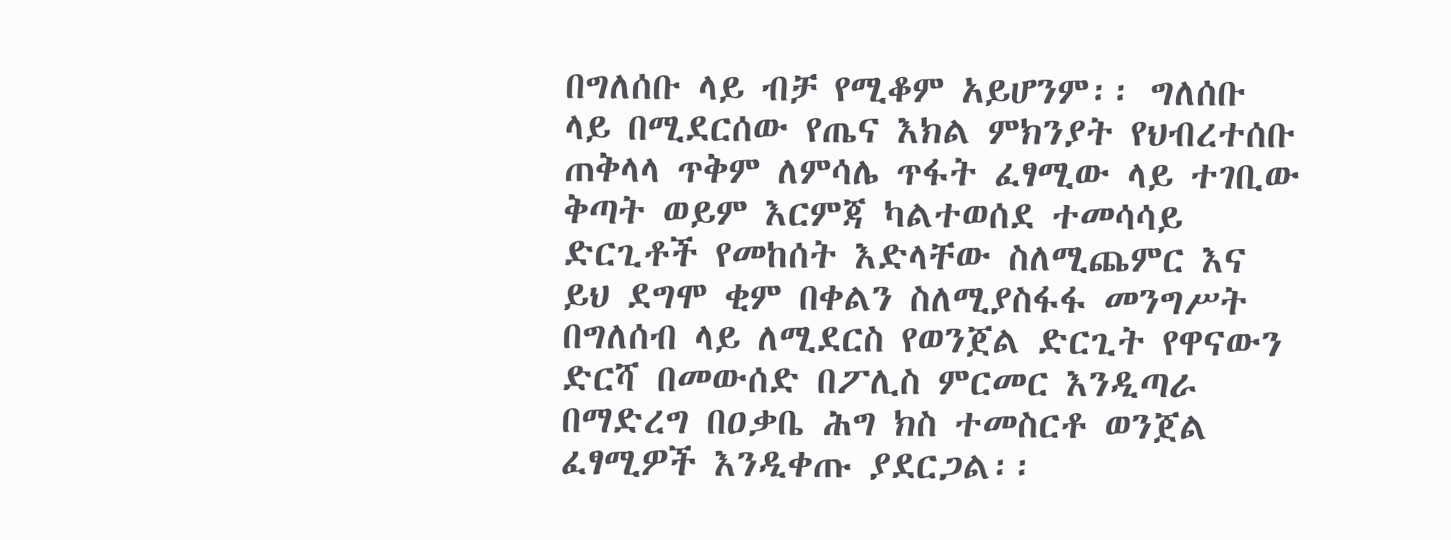በግለሰቡ ላይ ብቻ የሚቆም አይሆንም፡፡ ግለሰቡ ላይ በሚደርሰው የጤና እክል ምክንያት የህብረተሰቡ ጠቅላላ ጥቅም ለምሳሌ ጥፋት ፈፃሚው ላይ ተገቢው ቅጣት ወይም እርምጃ ካልተወሰደ ተመሳሳይ ድርጊቶች የመከሰት እድላቸው ስለሚጨምር እና ይህ ደግሞ ቂም በቀልን ስለሚያስፋፋ መንግሥት በግለሰብ ላይ ለሚደርስ የወንጀል ድርጊት የዋናውን ድርሻ በመውሰድ በፖሊስ ምርመር እንዲጣራ በማድረግ በዐቃቤ ሕግ ክስ ተመስርቶ ወንጀል ፈፃሚዎች እንዲቀጡ ያደርጋል፡፡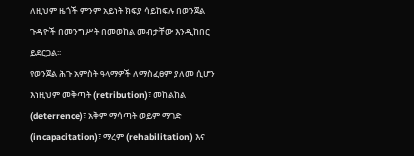ለዚህም ዜጎች ምንም አይነት ክፍያ ሳይከፍሉ በወንጀል ጉዳዮች በመንግሥት በመወከል መብታቸው እንዲከበር ይደርጋል፡፡
የወንጀል ሕጉ አምስት ዓላማዎች ለማስፈፀም ያለመ ሲሆን እነዚህም መቅጣት (retribution)፣ መከልከል (deterrence)፣ አቅም ማሳጣት ወይም ማገድ (incapacitation)፣ ማረም (rehabilitation) እና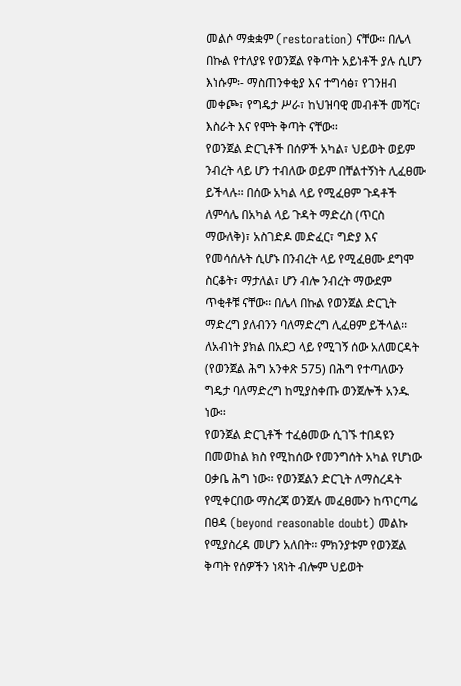መልሶ ማቋቋም (restoration) ናቸው። በሌላ በኩል የተለያዩ የወንጀል የቅጣት አይነቶች ያሉ ሲሆን እነሱም፡- ማስጠንቀቂያ እና ተግሳፅ፣ የገንዘብ መቀጮ፣ የግዴታ ሥራ፣ ከህዝባዊ መብቶች መሻር፣ እስራት እና የሞት ቅጣት ናቸው፡፡
የወንጀል ድርጊቶች በሰዎች አካል፣ ህይወት ወይም ንብረት ላይ ሆን ተብለው ወይም በቸልተኝነት ሊፈፀሙ ይችላሉ፡፡ በሰው አካል ላይ የሚፈፀም ጉዳቶች ለምሳሌ በአካል ላይ ጉዳት ማድረስ (ጥርስ ማውለቅ)፣ አስገድዶ መድፈር፣ ግድያ እና የመሳሰሉት ሲሆኑ በንብረት ላይ የሚፈፀሙ ደግሞ ስርቆት፣ ማታለል፣ ሆን ብሎ ንብረት ማውደም ጥቂቶቹ ናቸው፡፡ በሌላ በኩል የወንጀል ድርጊት ማድረግ ያለብንን ባለማድረግ ሊፈፀም ይችላል፡፡ ለአብነት ያክል በአደጋ ላይ የሚገኝ ሰው አለመርዳት (የወንጀል ሕግ አንቀጽ 575) በሕግ የተጣለውን ግዴታ ባለማድረግ ከሚያስቀጡ ወንጀሎች አንዱ ነው፡፡
የወንጀል ድርጊቶች ተፈፅመው ሲገኙ ተበዳዩን በመወከል ክስ የሚከሰው የመንግሰት አካል የሆነው ዐቃቤ ሕግ ነው፡፡ የወንጀልን ድርጊት ለማስረዳት የሚቀርበው ማስረጃ ወንጀሉ መፈፀሙን ከጥርጣሬ በፀዳ (beyond reasonable doubt) መልኩ የሚያስረዳ መሆን አለበት፡፡ ምክንያቱም የወንጀል ቅጣት የሰዎችን ነጻነት ብሎም ህይወት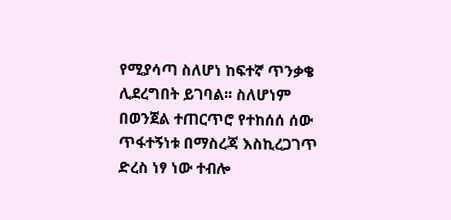የሚያሳጣ ስለሆነ ከፍተኛ ጥንቃቄ ሊደረግበት ይገባል፡፡ ስለሆነም በወንጀል ተጠርጥሮ የተከሰሰ ሰው ጥፋተኝነቱ በማስረጃ እስኪረጋገጥ ድረስ ነፃ ነው ተብሎ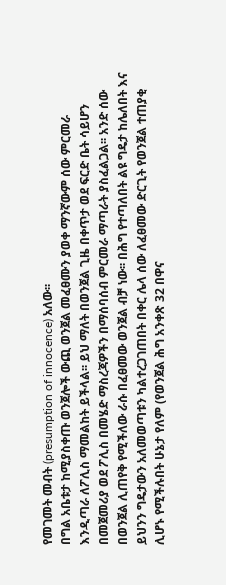የመገመት መብት (presumption of innocence) አለው፡፡
በግል አቤቱታ ከሚያስቀጡ ወንጀሎች ውጪ ወንጀል መፈፀሙን ያወቀ ማንኛውም ሰው ምርመራ እንዲጣራ ለፖሊስ ማመልከት ይችላል፡፡ ይህ ማለት በወንጀል ጊዜ በቀጥታ ወደ ፍርድ ቤት ሳይሆን በመጀመሪያ ወደ ፖሊስ በመሄድ ማስረጃዎችን በማሰባሰብ ምርመራ ማጣራት ያስፈልጋል፡፡ አንድ ሰው በወንጀል ሊጠየቅ የሚችለው ራሱ በፈፀመው ወንጀል ብቻ ነው፡፡ በሕግ የተጣለበት ልዩ ግዴታ ከሌለበት እና ይህንን ግዴታውን አለመወጣቱን ካልተረጋገጠበት በቀር ሌላ ሰው ለፈፀመው ድርጊት የወንጀል ተጠያቂ ሊሆኑ የሚችሉበት ሁኔታ የለም (የወንጀል ሕግ አንቀጽ 32 በዋና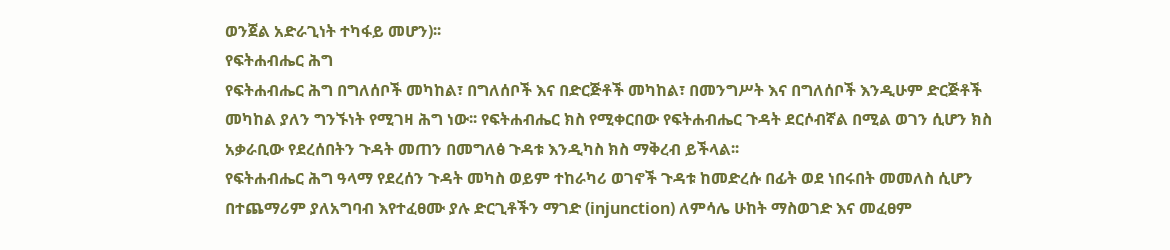ወንጀል አድራጊነት ተካፋይ መሆን)፡፡
የፍትሐብሔር ሕግ
የፍትሐብሔር ሕግ በግለሰቦች መካከል፣ በግለሰቦች እና በድርጅቶች መካከል፣ በመንግሥት እና በግለሰቦች እንዲሁም ድርጅቶች መካከል ያለን ግንኙነት የሚገዛ ሕግ ነው፡፡ የፍትሐብሔር ክስ የሚቀርበው የፍትሐብሔር ጉዳት ደርሶብኛል በሚል ወገን ሲሆን ክስ አቃራቢው የደረሰበትን ጉዳት መጠን በመግለፅ ጉዳቱ እንዲካስ ክስ ማቅረብ ይችላል፡፡
የፍትሐብሔር ሕግ ዓላማ የደረሰን ጉዳት መካስ ወይም ተከራካሪ ወገኖች ጉዳቱ ከመድረሱ በፊት ወደ ነበሩበት መመለስ ሲሆን በተጨማሪም ያለአግባብ እየተፈፀሙ ያሉ ድርጊቶችን ማገድ (injunction) ለምሳሌ ሁከት ማስወገድ እና መፈፀም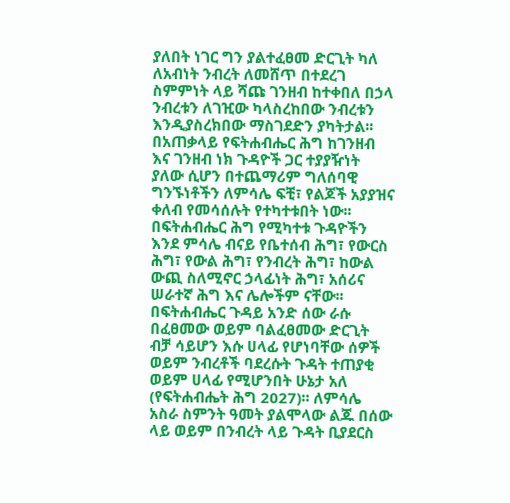ያለበት ነገር ግን ያልተፈፀመ ድርጊት ካለ ለአብነት ንብረት ለመሸጥ በተደረገ ስምምነት ላይ ሻጩ ገንዘብ ከተቀበለ በኃላ ንብረቱን ለገዢው ካላስረከበው ንብረቱን እንዲያስረክበው ማስገደድን ያካትታል፡፡ በአጠቃላይ የፍትሐብሔር ሕግ ከገንዘብ እና ገንዘብ ነክ ጉዳዮች ጋር ተያያዥነት ያለው ሲሆን በተጨማሪም ግለሰባዊ ግንኙነቶችን ለምሳሌ ፍቺ፣ የልጆች አያያዝና ቀለብ የመሳሰሉት የተካተቱበት ነው፡፡
በፍትሐብሔር ሕግ የሚካተቱ ጉዳዮችን እንደ ምሳሌ ብናይ የቤተሰብ ሕግ፣ የውርስ ሕግ፣ የውል ሕግ፣ የንብረት ሕግ፣ ከውል ውጪ ስለሚኖር ኃላፊነት ሕግ፣ አሰሪና ሠራተኛ ሕግ እና ሌሎችም ናቸው፡፡ በፍትሐብሔር ጉዳይ አንድ ሰው ራሱ በፈፀመው ወይም ባልፈፀመው ድርጊት ብቻ ሳይሆን እሱ ሀላፊ የሆነባቸው ሰዎች ወይም ንብረቶች ባደረሱት ጉዳት ተጠያቂ ወይም ሀላፊ የሚሆንበት ሁኔታ አለ (የፍትሐብሔት ሕግ 2027)፡፡ ለምሳሌ አስራ ስምንት ዓመት ያልሞላው ልጁ በሰው ላይ ወይም በንብረት ላይ ጉዳት ቢያደርስ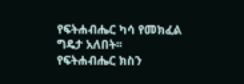የፍትሐብሔር ካሳ የመክፈል ግዴታ አለበት፡፡
የፍትሐብሔር ክስን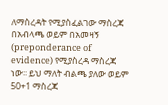ለማስረዳት የሚያስፈልገው ማስረጃ በአብላጫ ወይም በአመዛኝ (preponderance of evidence) የሚያስረዳ ማስረጃ ነው፡፡ ይህ ማለት ብልጫ ያለው ወይም 50+1 ማስረጃ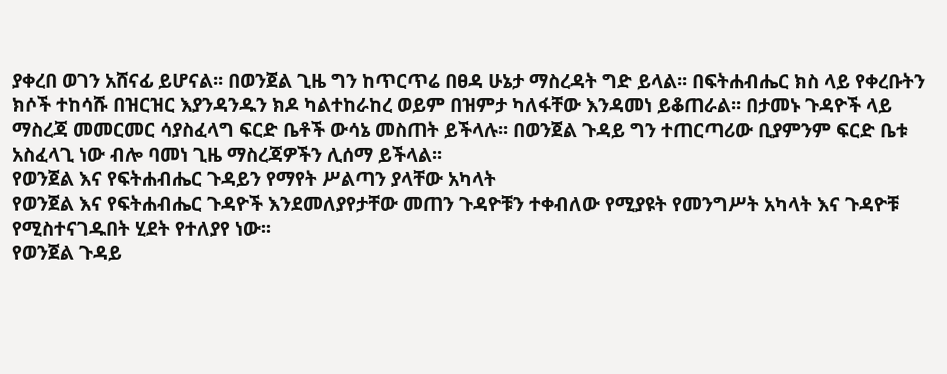ያቀረበ ወገን አሸናፊ ይሆናል፡፡ በወንጀል ጊዜ ግን ከጥርጥሬ በፀዳ ሁኔታ ማስረዳት ግድ ይላል፡፡ በፍትሐብሔር ክስ ላይ የቀረቡትን ክሶች ተከሳሹ በዝርዝር እያንዳንዱን ክዶ ካልተከራከረ ወይም በዝምታ ካለፋቸው እንዳመነ ይቆጠራል፡፡ በታመኑ ጉዳዮች ላይ ማስረጃ መመርመር ሳያስፈላግ ፍርድ ቤቶች ውሳኔ መስጠት ይችላሉ፡፡ በወንጀል ጉዳይ ግን ተጠርጣሪው ቢያምንም ፍርድ ቤቱ አስፈላጊ ነው ብሎ ባመነ ጊዜ ማስረጃዎችን ሊሰማ ይችላል፡፡
የወንጀል እና የፍትሐብሔር ጉዳይን የማየት ሥልጣን ያላቸው አካላት
የወንጀል እና የፍትሐብሔር ጉዳዮች እንደመለያየታቸው መጠን ጉዳዮቹን ተቀብለው የሚያዩት የመንግሥት አካላት እና ጉዳዮቹ የሚስተናገዱበት ሂደት የተለያየ ነው፡፡
የወንጀል ጉዳይ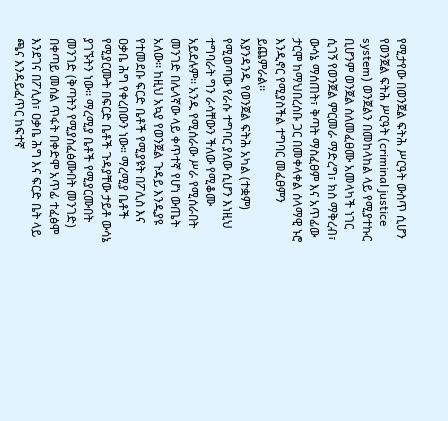የሚታየው በወንጀል ፍትሕ ሥርዓት ውስጥ ሲሆን የወንጀል ፍትሕ ሥርዓት (criminal justice system) ወንጀልን በመከላከል ላይ የሚያተኩር ቢሆንም ወንጀል ስለመፈፀሙ አመላካች ነገር ሲገኝ የወንጀል ምርመራ ማድረግ፣ ክስ ማቅረብ፣ ውሳኔ ማሰጠት፣ ቅጣት ማስፈፀም እና አጥፊው ታርሞ ከማህበረሰቡ ጋር በመቀላቀል ሰላማዊ ኑሮ እንዲኖር የሚያስችል ተግባር መፈፀምን ይጨምራል፡፡
እያንዳንዱ የወንጀል ፍትሕ አካል (ተቋም) የሚወጣው የራሱ ተግባር ያለው ሲሆን እነዚህ ተግባራት ግን ራሳቸውን ችለው የሚቆሙ አይደሉም፡፡ አንዱ የሚሰራው ሥራ የሚሰራበት መንገድ በሌላኛው ላይ ቀጥተኛ የሆነ ውጤት አለው፡፡ ከዚህ አኳያ የወንጀል ጉዳይ እንዲያዩ የተመደቡ ፍርድ ቤቶች የሚያዩት በፖሊስ እና ዐቃቤ ሕግ የቀረበውን ነው። ማረሚያ ቤቶች የሚያርሙት በፍርድ ቤቶች ጉዳያቸው ታይቶ ውሳኔ ያገኙትን ነው፡፡ ማረሚያ ቤቶች የሚያርሙበት መንገድ (ቅጣትን የሚያስፈፅሙበት መንገድ) በቀጣይ መሰል ጥፋት በቀድሞ አጥፊ ተፈፅሞ እንደገና በፖሊስ፣ ዐቃቤ ሕግ እና ፍርድ ቤት ላይ ጫና እንዳይፈጥር ከፍተኛ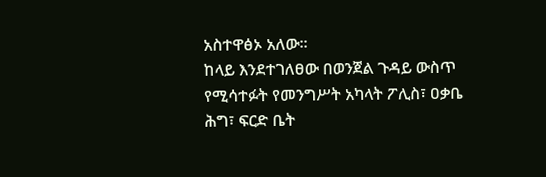አስተዋፅኦ አለው፡፡
ከላይ እንደተገለፀው በወንጀል ጉዳይ ውስጥ የሚሳተፉት የመንግሥት አካላት ፖሊስ፣ ዐቃቤ ሕግ፣ ፍርድ ቤት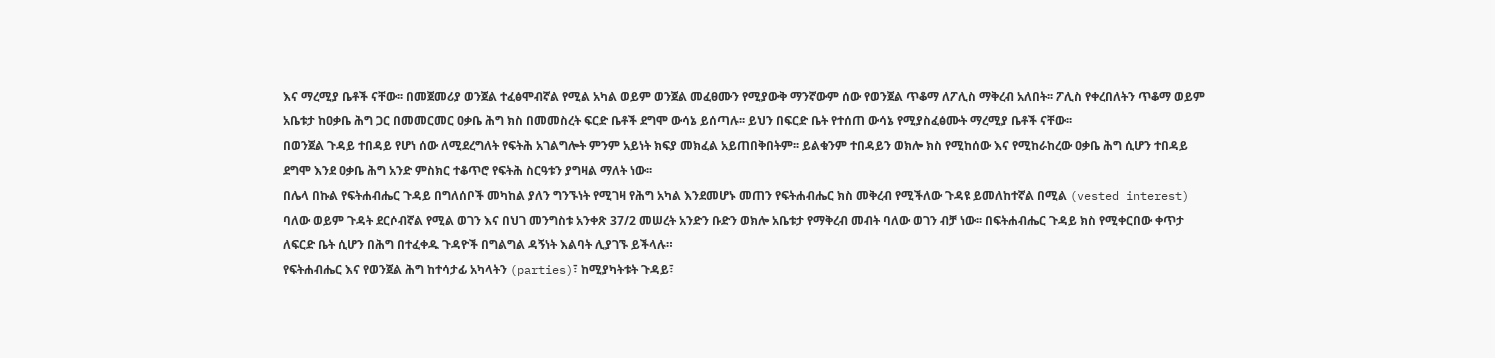እና ማረሚያ ቤቶች ናቸው፡፡ በመጀመሪያ ወንጀል ተፈፅሞብኛል የሚል አካል ወይም ወንጀል መፈፀሙን የሚያውቅ ማንኛውም ሰው የወንጀል ጥቆማ ለፖሊስ ማቅረብ አለበት፡፡ ፖሊስ የቀረበለትን ጥቆማ ወይም አቤቱታ ከዐቃቤ ሕግ ጋር በመመርመር ዐቃቤ ሕግ ክስ በመመስረት ፍርድ ቤቶች ደግሞ ውሳኔ ይሰጣሉ፡፡ ይህን በፍርድ ቤት የተሰጠ ውሳኔ የሚያስፈፅሙት ማረሚያ ቤቶች ናቸው፡፡
በወንጀል ጉዳይ ተበዳይ የሆነ ሰው ለሚደረግለት የፍትሕ አገልግሎት ምንም አይነት ክፍያ መክፈል አይጠበቅበትም፡፡ ይልቁንም ተበዳይን ወክሎ ክስ የሚከሰው እና የሚከራከረው ዐቃቤ ሕግ ሲሆን ተበዳይ ደግሞ እንደ ዐቃቤ ሕግ አንድ ምስክር ተቆጥሮ የፍትሕ ስርዓቱን ያግዛል ማለት ነው፡፡
በሌላ በኩል የፍትሐብሔር ጉዳይ በግለሰቦች መካከል ያለን ግንኙነት የሚገዛ የሕግ አካል እንደመሆኑ መጠን የፍትሐብሔር ክስ መቅረብ የሚችለው ጉዳዩ ይመለከተኛል በሚል (vested interest) ባለው ወይም ጉዳት ደርሶብኛል የሚል ወገን እና በህገ መንግስቱ አንቀጽ 37/2 መሠረት አንድን ቡድን ወክሎ አቤቱታ የማቅረብ መብት ባለው ወገን ብቻ ነው፡፡ በፍትሐብሔር ጉዳይ ክስ የሚቀርበው ቀጥታ ለፍርድ ቤት ሲሆን በሕግ በተፈቀዱ ጉዳዮች በግልግል ዳኝነት እልባት ሊያገኙ ይችላሉ።
የፍትሐብሔር እና የወንጀል ሕግ ከተሳታፊ አካላትን (parties)፣ ከሚያካትቱት ጉዳይ፣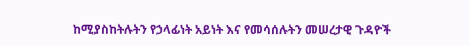ከሚያስከትሉትን የኃላፊነት አይነት እና የመሳሰሉትን መሠረታዊ ጉዳዮች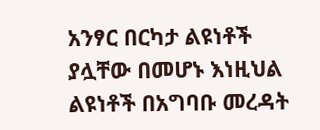አንፃር በርካታ ልዩነቶች ያሏቸው በመሆኑ እነዚህል ልዩነቶች በአግባቡ መረዳት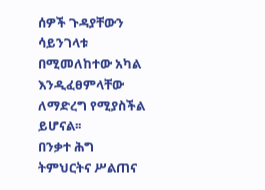ሰዎች ጉዳያቸውን ሳይንገላቱ በሚመለከተው አካል እንዲፈፀምላቸው ለማድረግ የሚያስችል ይሆናል፡፡
በንቃተ ሕግ ትምህርትና ሥልጠና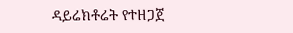ዳይሬክቶሬት የተዘጋጀ